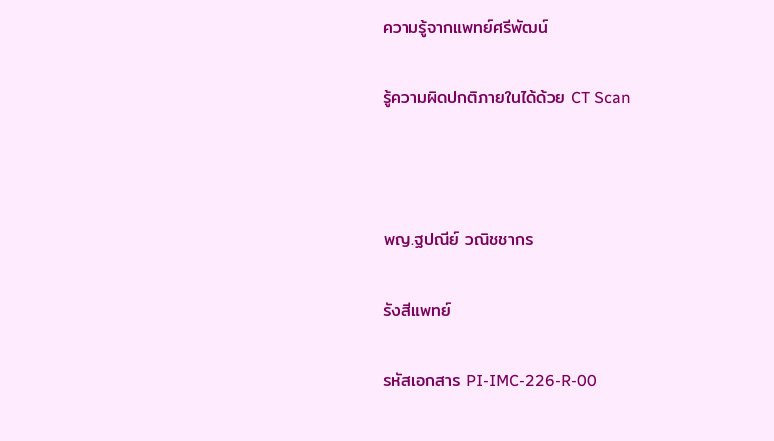ความรู้จากแพทย์ศรีพัฒน์

รู้ความผิดปกติภายในได้ด้วย CT Scan



พญ.ฐปณีย์ วณิชชากร

รังสีแพทย์

รหัสเอกสาร PI-IMC-226-R-00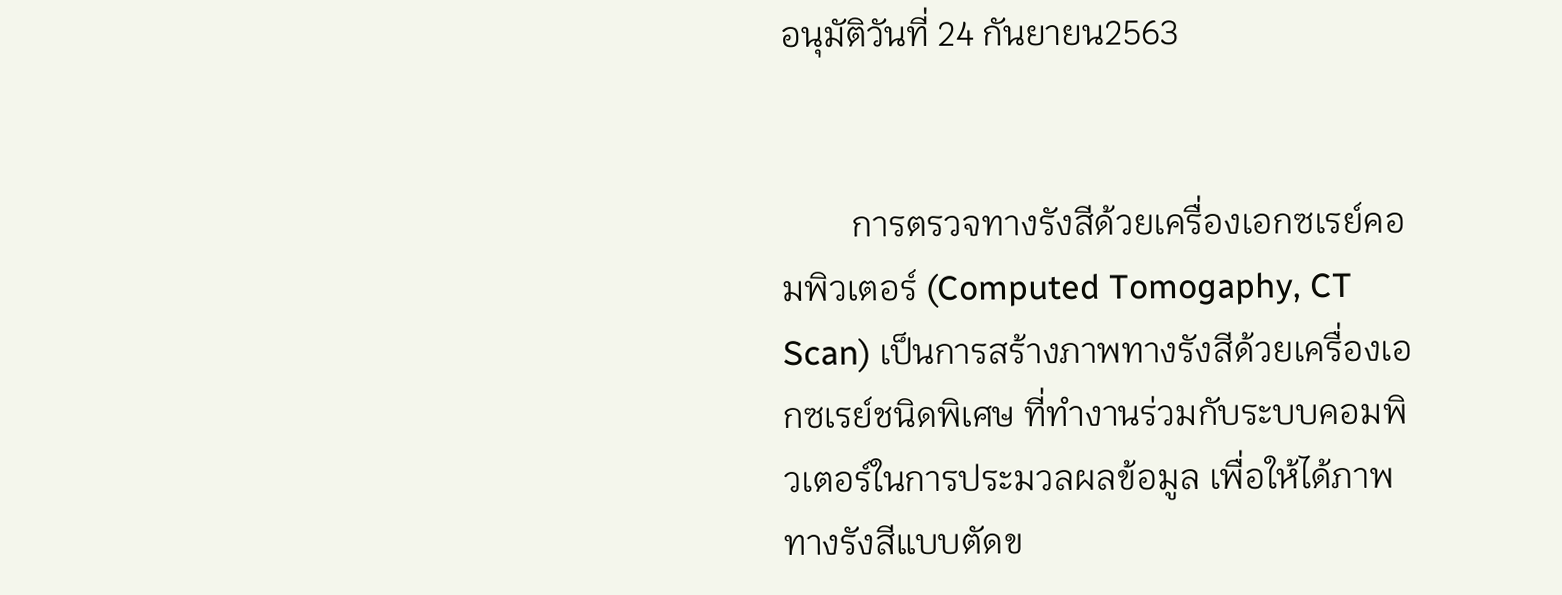อนุมัติวันที่ 24 กันยายน2563


        การตรวจทางรังสีด้วยเครื่องเอกซเรย์คอมพิวเตอร์ (Computed Tomogaphy, CT Scan) เป็นการสร้างภาพทางรังสีด้วยเครื่องเอกซเรย์ชนิดพิเศษ ที่ทำงานร่วมกับระบบคอมพิวเตอร์ในการประมวลผลข้อมูล เพื่อให้ได้ภาพทางรังสีแบบตัดข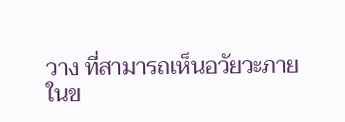วาง ที่สามารถเห็นอวัยวะภายในข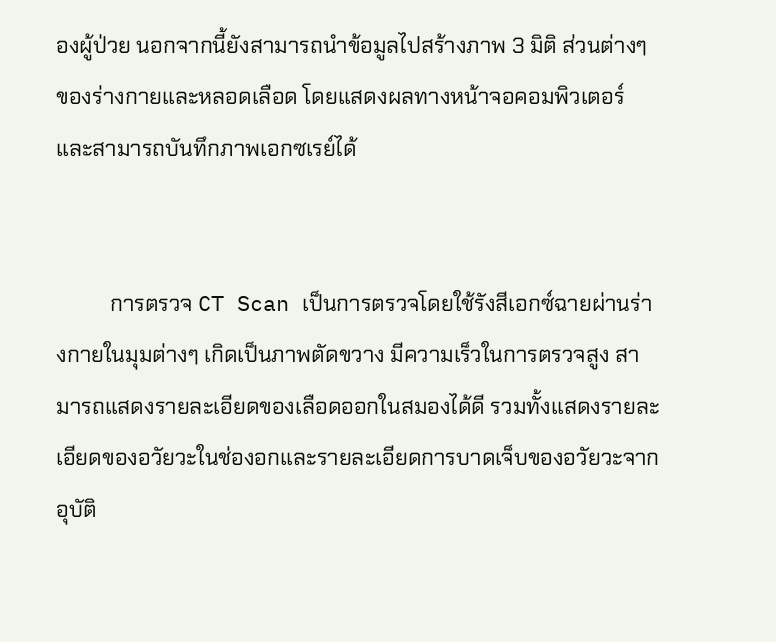องผู้ป่วย นอกจากนี้ยังสามารถนำข้อมูลไปสร้างภาพ 3 มิติ ส่วนต่างๆ ของร่างกายและหลอดเลือด โดยแสดงผลทางหน้าจอคอมพิวเตอร์และสามารถบันทึกภาพเอกซเรย์ได้


          การตรวจ CT Scan เป็นการตรวจโดยใช้รังสีเอกซ์ฉายผ่านร่างกายในมุมต่างๆ เกิดเป็นภาพตัดขวาง มีความเร็วในการตรวจสูง สามารถแสดงรายละเอียดของเลือดออกในสมองได้ดี รวมทั้งแสดงรายละเอียดของอวัยวะในช่องอกและรายละเอียดการบาดเจ็บของอวัยวะจากอุบัติ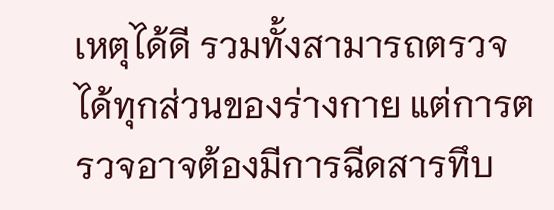เหตุได้ดี รวมทั้งสามารถตรวจได้ทุกส่วนของร่างกาย แต่การตรวจอาจต้องมีการฉีดสารทึบ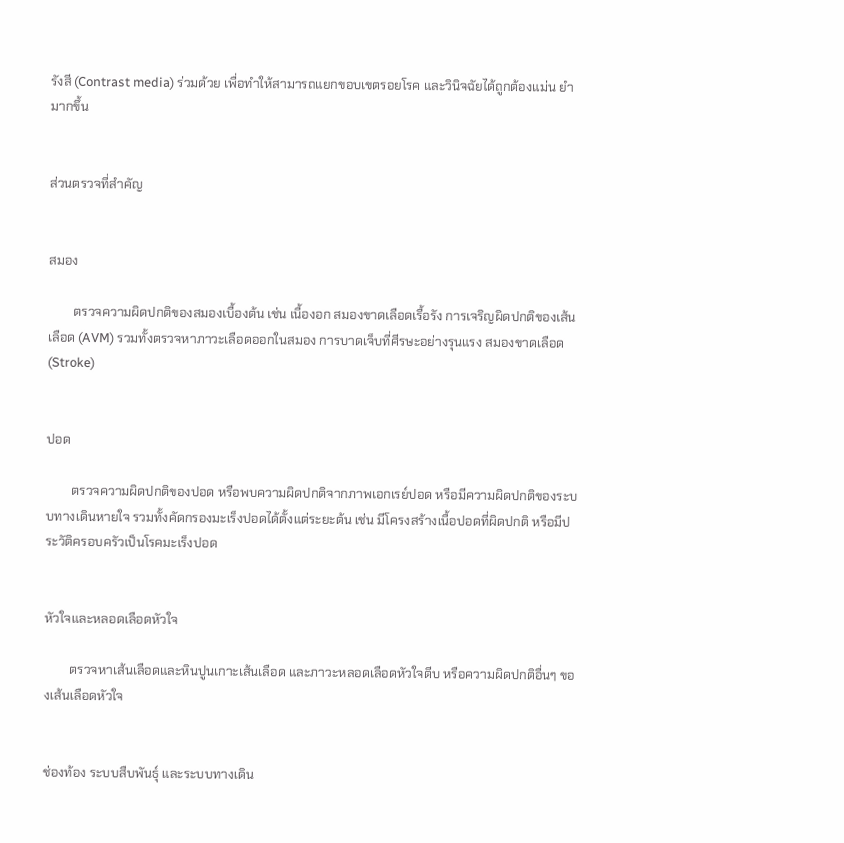รังสี (Contrast media) ร่วมด้วย เพื่อทำให้สามารถแยกขอบเขตรอยโรค และวินิจฉัยได้ถูกต้องแม่น ยำมากขึ้น


ส่วนตรวจที่สำคัญ


สมอง

        ตรวจความผิดปกติของสมองเบื้องต้น เช่น เนื้องอก สมองขาดเลือดเรื้อรัง การเจริญผิดปกติของเส้นเลือด (AVM) รวมทั้งตรวจหาภาวะเลือดออกในสมอง การบาดเจ็บที่ศีรษะอย่างรุนแรง สมองขาดเลือด (Stroke)


ปอด

        ตรวจความผิดปกติของปอด หรือพบความผิดปกติจากภาพเอกเรย์ปอด หรือมีความผิดปกติของระบบทางเดินหายใจ รวมทั้งคัดกรองมะเร็งปอดได้ตั้งแต่ระยะต้น เช่น มีโครงสร้างเนื้อปอดที่ผิดปกติ หรือมีประวัติครอบครัวเป็นโรคมะเร็งปอด


หัวใจและหลอดเลือดหัวใจ

        ตรวจหาเส้นเลือดและหินปูนเกาะเส้นเลือด และภาวะหลอดเลือดหัวใจตีบ หรือความผิดปกติอื่นๆ ของเส้นเลือดหัวใจ


ช่องท้อง ระบบสืบพันธุ์ และระบบทางเดิน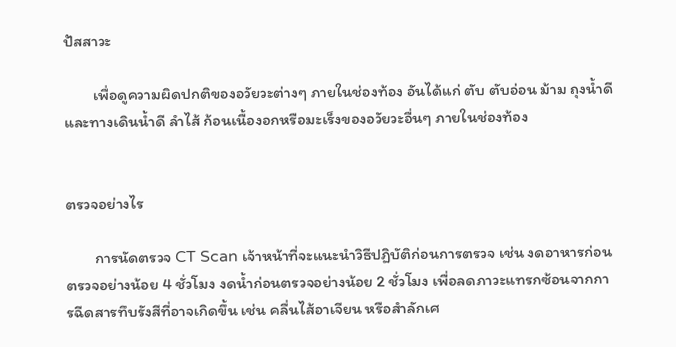ปัสสาวะ

        เพื่อดูความผิดปกติของอวัยวะต่างๆ ภายในช่องท้อง อันได้แก่ ตับ ตับอ่อน ม้าม ถุงน้ำดีและทางเดินน้ำดี ลำไส้ ก้อนเนื้องอกหรือมะเร็งของอวัยวะอื่นๆ ภายในช่องท้อง


ตรวจอย่างไร

        การนัดตรวจ CT Scan เจ้าหน้าที่จะแนะนำวิธีปฏิบัติก่อนการตรวจ เช่น งดอาหารก่อนตรวจอย่างน้อย 4 ชั่วโมง งดน้ำก่อนตรวจอย่างน้อย 2 ชั่วโมง เพื่อลดภาวะแทรกซ้อนจากการฉีดสารทึบรังสีที่อาจเกิดขึ้น เช่น คลื่นไส้อาเจียน หรือสำลักเศ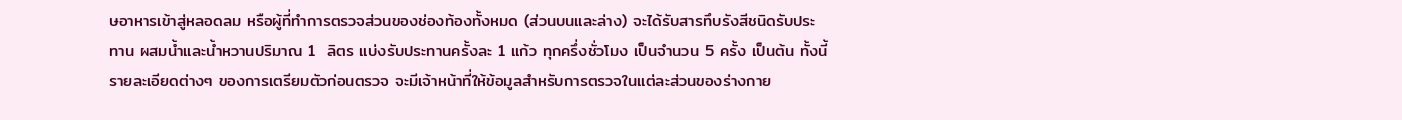ษอาหารเข้าสู่หลอดลม หรือผู้ที่ทำการตรวจส่วนของช่องท้องทั้งหมด (ส่วนบนและล่าง) จะได้รับสารทึบรังสีชนิดรับประทาน ผสมน้ำและน้ำหวานปริมาณ 1  ลิตร แบ่งรับประทานครั้งละ 1 แก้ว ทุกครึ่งชั่วโมง เป็นจำนวน 5 ครั้ง เป็นต้น ทั้งนี้ รายละเอียดต่างๆ ของการเตรียมตัวก่อนตรวจ จะมีเจ้าหน้าที่ให้ข้อมูลสำหรับการตรวจในแต่ละส่วนของร่างกาย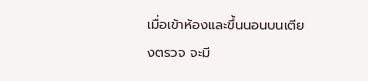เมื่อเข้าห้องและขึ้นนอนบนเตียงตรวจ จะมี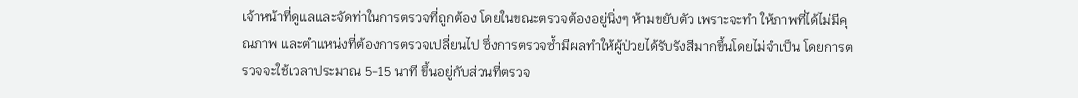เจ้าหน้าที่ดูแลและจัดท่าในการตรวจที่ถูกต้อง โดยในขณะตรวจต้องอยู่นิ่งๆ ห้ามขยับตัว เพราะจะทำ ให้ภาพที่ได้ไม่มีคุณภาพ และตำแหน่งที่ต้องการตรวจเปลี่ยนไป ซึ่งการตรวจซ้ำมีผลทำให้ผู้ป่วยได้รับรังสีมากขึ้นโดยไม่จำเป็น โดยการตรวจจะใช้เวลาประมาณ 5-15 นาที ขึ้นอยู่กับส่วนที่ตรวจ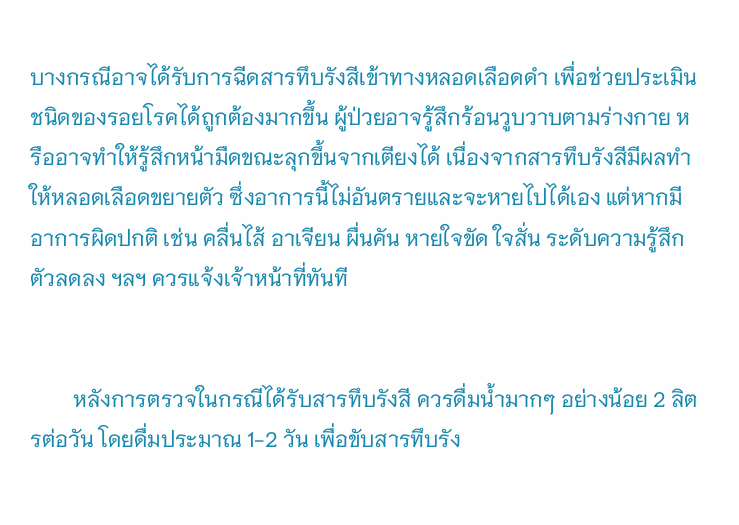บางกรณีอาจได้รับการฉีดสารทึบรังสีเข้าทางหลอดเลือดดำ เพื่อช่วยประเมินชนิดของรอยโรคได้ถูกต้องมากขึ้น ผู้ป่วยอาจรู้สึกร้อนวูบวาบตามร่างกาย หรืออาจทำให้รู้สึกหน้ามืดขณะลุกขึ้นจากเตียงได้ เนื่องจากสารทึบรังสีมีผลทำให้หลอดเลือดขยายตัว ซึ่งอาการนี้ไม่อันตรายและจะหายไปได้เอง แต่หากมีอาการผิดปกติ เช่น คลื่นไส้ อาเจียน ผื่นคัน หายใจขัด ใจสั่น ระดับความรู้สึกตัวลดลง ฯลฯ ควรแจ้งเจ้าหน้าที่ทันที


        หลังการตรวจในกรณีได้รับสารทึบรังสี ควรดื่มน้ำมากๆ อย่างน้อย 2 ลิตรต่อวัน โดยดื่มประมาณ 1-2 วัน เพื่อขับสารทึบรัง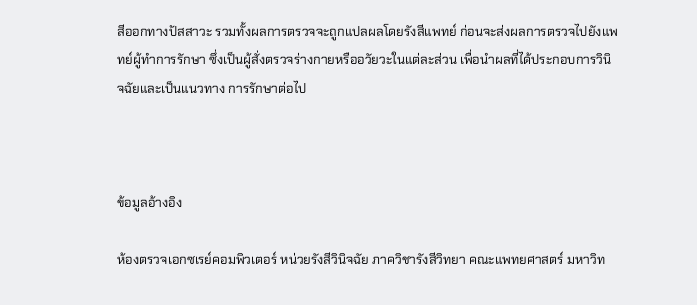สีออกทางปัสสาวะ รวมทั้งผลการตรวจจะถูกแปลผลโดยรังสีแพทย์ ก่อนจะส่งผลการตรวจไปยังแพทย์ผู้ทำการรักษา ซึ่งเป็นผู้สั่งตรวจร่างกายหรืออวัยวะในแต่ละส่วน เพื่อนำผลที่ได้ประกอบการวินิจฉัยและเป็นแนวทาง การรักษาต่อไป



ข้อมูลอ้างอิง

ห้องตรวจเอกซเรย์คอมพิวเตอร์ หน่วยรังสีวินิจฉัย ภาควิชารังสีวิทยา คณะแพทยศาสตร์ มหาวิท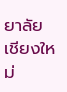ยาลัยเชียงใหม่